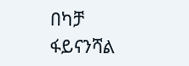በካቻ ፋይናንሻል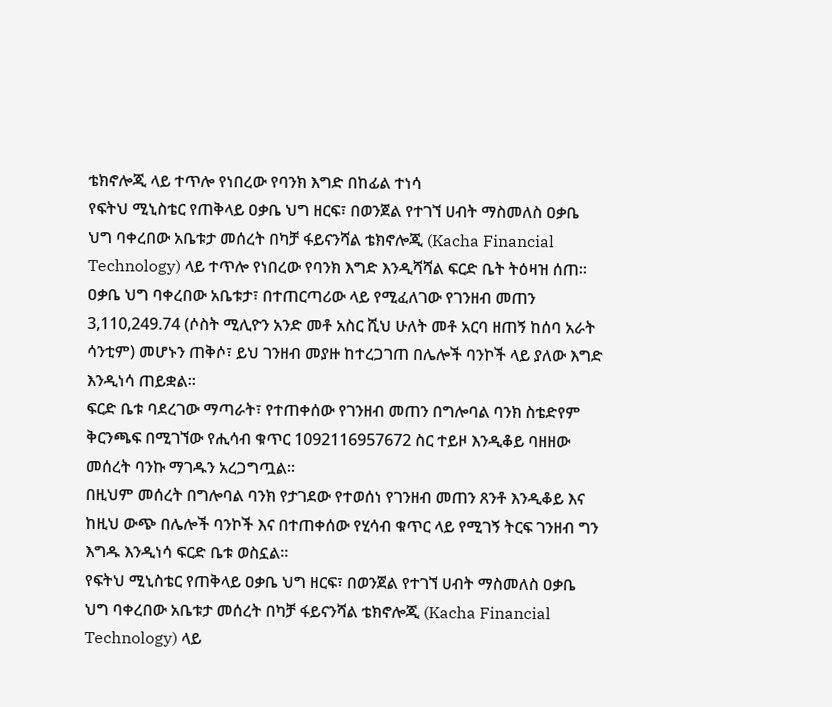ቴክኖሎጂ ላይ ተጥሎ የነበረው የባንክ እግድ በከፊል ተነሳ
የፍትህ ሚኒስቴር የጠቅላይ ዐቃቤ ህግ ዘርፍ፣ በወንጀል የተገኘ ሀብት ማስመለስ ዐቃቤ ህግ ባቀረበው አቤቱታ መሰረት በካቻ ፋይናንሻል ቴክኖሎጂ (Kacha Financial Technology) ላይ ተጥሎ የነበረው የባንክ እግድ እንዲሻሻል ፍርድ ቤት ትዕዛዝ ሰጠ።
ዐቃቤ ህግ ባቀረበው አቤቱታ፣ በተጠርጣሪው ላይ የሚፈለገው የገንዘብ መጠን 3,110,249.74 (ሶስት ሚሊዮን አንድ መቶ አስር ሺህ ሁለት መቶ አርባ ዘጠኝ ከሰባ አራት ሳንቲም) መሆኑን ጠቅሶ፣ ይህ ገንዘብ መያዙ ከተረጋገጠ በሌሎች ባንኮች ላይ ያለው እግድ እንዲነሳ ጠይቋል።
ፍርድ ቤቱ ባደረገው ማጣራት፣ የተጠቀሰው የገንዘብ መጠን በግሎባል ባንክ ስቴድየም ቅርንጫፍ በሚገኘው የሒሳብ ቁጥር 1092116957672 ስር ተይዞ እንዲቆይ ባዘዘው መሰረት ባንኩ ማገዱን አረጋግጧል።
በዚህም መሰረት በግሎባል ባንክ የታገደው የተወሰነ የገንዘብ መጠን ጸንቶ እንዲቆይ እና ከዚህ ውጭ በሌሎች ባንኮች እና በተጠቀሰው የሂሳብ ቁጥር ላይ የሚገኝ ትርፍ ገንዘብ ግን እግዱ እንዲነሳ ፍርድ ቤቱ ወስኗል።
የፍትህ ሚኒስቴር የጠቅላይ ዐቃቤ ህግ ዘርፍ፣ በወንጀል የተገኘ ሀብት ማስመለስ ዐቃቤ ህግ ባቀረበው አቤቱታ መሰረት በካቻ ፋይናንሻል ቴክኖሎጂ (Kacha Financial Technology) ላይ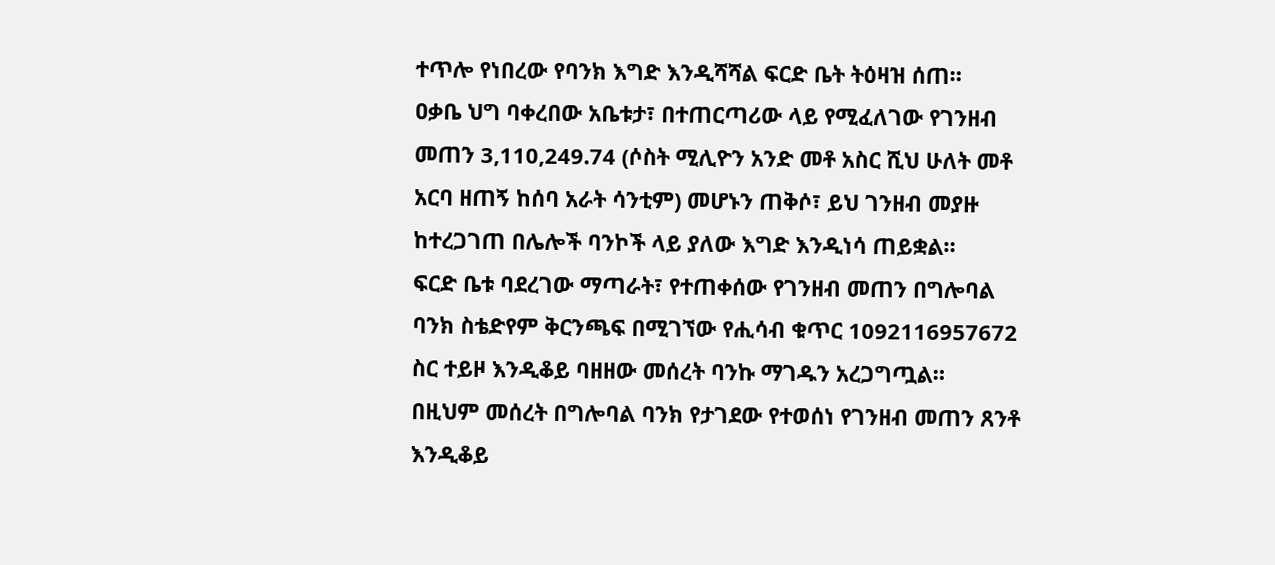ተጥሎ የነበረው የባንክ እግድ እንዲሻሻል ፍርድ ቤት ትዕዛዝ ሰጠ።
ዐቃቤ ህግ ባቀረበው አቤቱታ፣ በተጠርጣሪው ላይ የሚፈለገው የገንዘብ መጠን 3,110,249.74 (ሶስት ሚሊዮን አንድ መቶ አስር ሺህ ሁለት መቶ አርባ ዘጠኝ ከሰባ አራት ሳንቲም) መሆኑን ጠቅሶ፣ ይህ ገንዘብ መያዙ ከተረጋገጠ በሌሎች ባንኮች ላይ ያለው እግድ እንዲነሳ ጠይቋል።
ፍርድ ቤቱ ባደረገው ማጣራት፣ የተጠቀሰው የገንዘብ መጠን በግሎባል ባንክ ስቴድየም ቅርንጫፍ በሚገኘው የሒሳብ ቁጥር 1092116957672 ስር ተይዞ እንዲቆይ ባዘዘው መሰረት ባንኩ ማገዱን አረጋግጧል።
በዚህም መሰረት በግሎባል ባንክ የታገደው የተወሰነ የገንዘብ መጠን ጸንቶ እንዲቆይ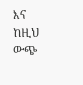እና ከዚህ ውጭ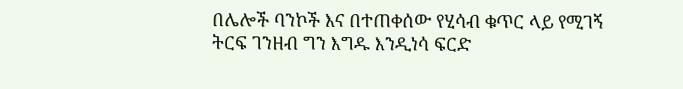በሌሎች ባንኮች እና በተጠቀሰው የሂሳብ ቁጥር ላይ የሚገኝ ትርፍ ገንዘብ ግን እግዱ እንዲነሳ ፍርድ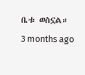ቤቱ ወስኗል።
3 months ago